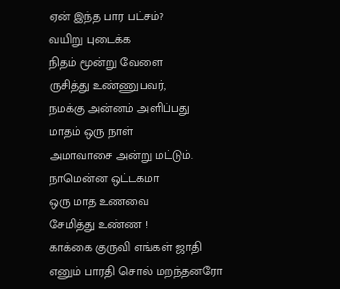ஏன் இந்த பார பட்சம்?
வயிறு புடைக்க
நிதம் மூன்று வேளை
ருசித்து உண்ணுபவர்,
நமக்கு அன்னம் அளிப்பது
மாதம் ஒரு நாள்
அமாவாசை அன்று மட்டும்.
நாமென்ன ஒட்டகமா
ஒரு மாத உணவை
சேமித்து உண்ண !
காக்கை குருவி எங்கள் ஜாதி
எனும் பாரதி சொல் மறந்தனரோ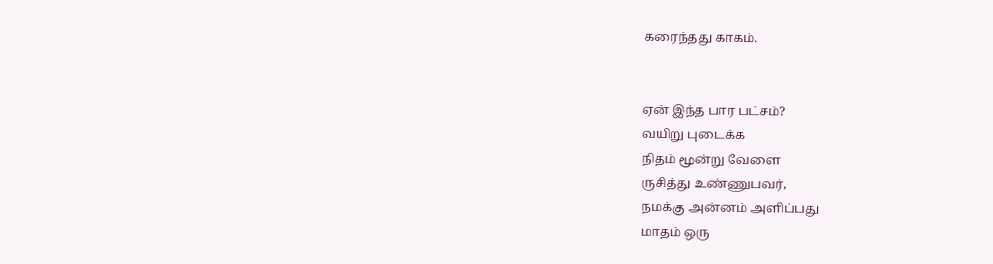கரைந்தது காகம்.


ஏன் இந்த பார பட்சம்?
வயிறு புடைக்க
நிதம் மூன்று வேளை
ருசித்து உண்ணுபவர்,
நமக்கு அன்னம் அளிப்பது
மாதம் ஒரு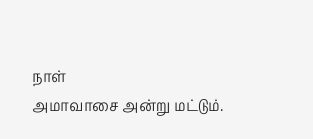நாள்
அமாவாசை அன்று மட்டும்.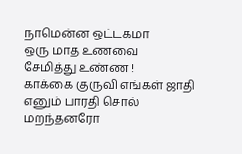நாமென்ன ஒட்டகமா
ஒரு மாத உணவை
சேமித்து உண்ண !
காக்கை குருவி எங்கள் ஜாதி
எனும் பாரதி சொல் மறந்தனரோ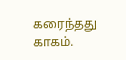கரைந்தது காகம்.